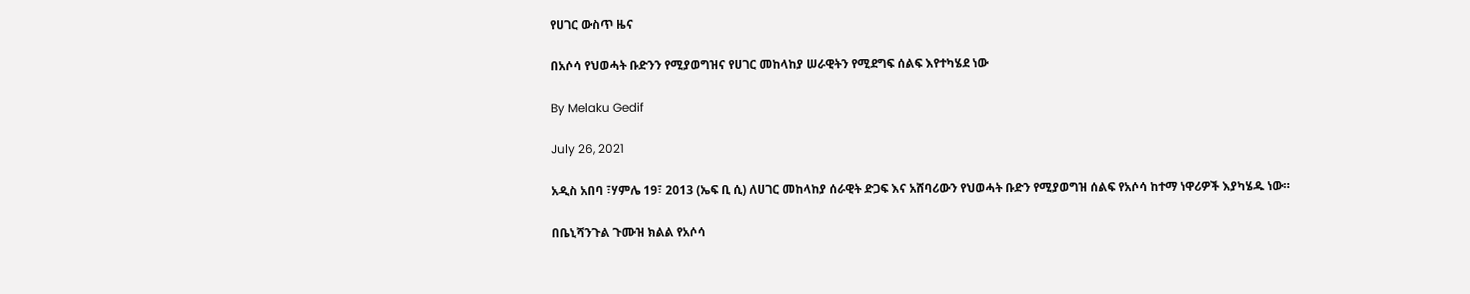የሀገር ውስጥ ዜና

በአሶሳ የህወሓት ቡድንን የሚያወግዝና የሀገር መከላከያ ሠራዊትን የሚደግፍ ሰልፍ እየተካሄደ ነው

By Melaku Gedif

July 26, 2021

አዲስ አበባ ፣ሃምሌ 19፣ 2013 (ኤፍ ቢ ሲ) ለሀገር መከላከያ ሰራዊት ድጋፍ እና አሸባሪውን የህወሓት ቡድን የሚያወግዝ ሰልፍ የአሶሳ ከተማ ነዋሪዎች እያካሄዱ ነው።

በቤኒሻንጉል ጉሙዝ ክልል የአሶሳ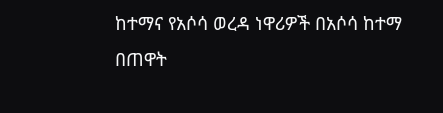ከተማና የአሶሳ ወረዳ ነዋሪዎች በአሶሳ ከተማ በጠዋት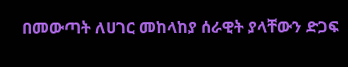በመውጣት ለሀገር መከላከያ ሰራዊት ያላቸውን ድጋፍ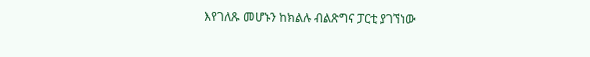እየገለጹ መሆኑን ከክልሉ ብልጽግና ፓርቲ ያገኘነው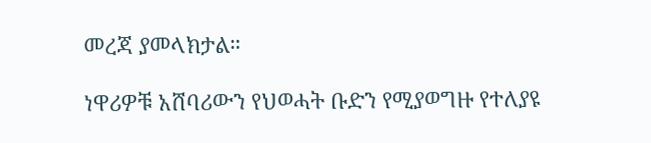መረጃ ያመላክታል።

ነዋሪዎቹ አሸባሪውን የህወሓት ቡድን የሚያወግዙ የተለያዩ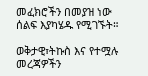መፈክሮችን በመያዝ ነው ሰልፍ እያካሄዱ የሚገኙት።

ወቅታዊ፣ትኩስ እና የተሟሉ መረጃዎችን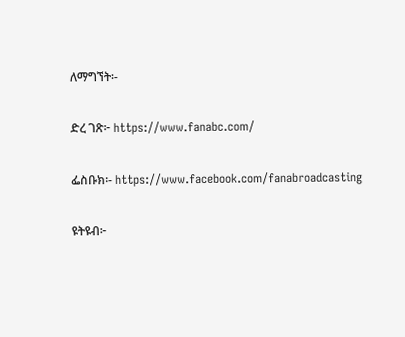ለማግኘት፡-

ድረ ገጽ፦ https://www.fanabc.com/

ፌስቡክ፡- https://www.facebook.com/fanabroadcasting

ዩትዩብ፦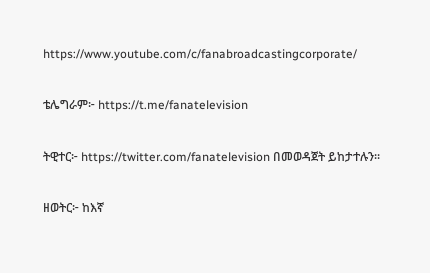https://www.youtube.com/c/fanabroadcastingcorporate/

ቴሌግራም፦ https://t.me/fanatelevision

ትዊተር፦ https://twitter.com/fanatelevision በመወዳጀት ይከታተሉን፡፡

ዘወትር፦ ከእኛ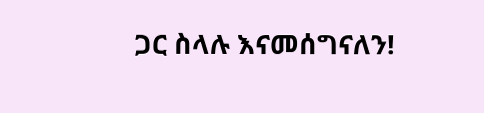ጋር ስላሉ እናመሰግናለን!